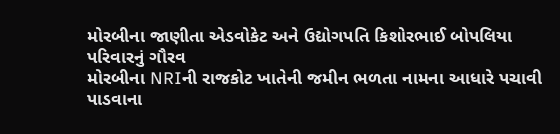મોરબીના જાણીતા એડવોકેટ અને ઉદ્યોગપતિ કિશોરભાઈ બોપલિયા પરિવારનું ગૌરવ
મોરબીના NRIની રાજકોટ ખાતેની જમીન ભળતા નામના આધારે પચાવી પાડવાના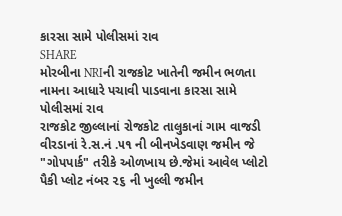કારસા સામે પોલીસમાં રાવ
SHARE
મોરબીના NRIની રાજકોટ ખાતેની જમીન ભળતા નામના આધારે પચાવી પાડવાના કારસા સામે પોલીસમાં રાવ
રાજકોટ જીલ્લાનાં રોજકોટ તાલુકાનાં ગામ વાજડી વીરડાનાં રે.સ.નં .૫૧ ની બીનખેડવાણ જમીન જે "ગોપપાર્ક" તરીકે ઓળખાય છે.જેમાં આવેલ પ્લોટો પૈકી પ્લોટ નંબર ૨૬ ની ખુલ્લી જમીન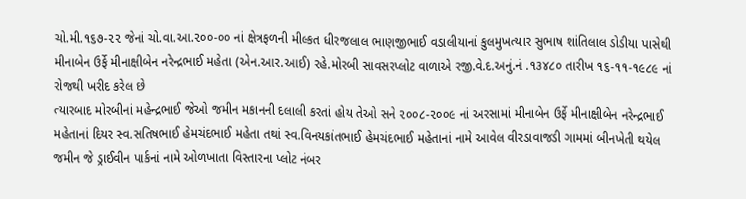ચો.મી.૧૬૭-૨૨ જેનાં ચો.વા.આ.૨૦૦-૦૦ નાં ક્ષેત્રફળની મીલ્કત ધીરજલાલ ભાણજીભાઈ વડાલીયાનાં કુલમુખત્યાર સુભાષ શાંતિલાલ ડોડીયા પાસેથી મીનાબેન ઉર્ફે મીનાક્ષીબેન નરેન્દ્રભાઈ મહેતા (એન.આર.આઈ) રહે.મોરબી સાવસરપ્લોટ વાળાએ રજી.વે.દ.અનું.નં .૧૩૪૮૦ તારીખ ૧૬-૧૧-૧૯૮૯ નાં રોજથી ખરીદ કરેલ છે
ત્યારબાદ મોરબીનાં મહેન્દ્રભાઈ જેઓ જમીન મકાનની દલાલી કરતાં હોય તેઓ સને ૨૦૦૮-૨૦૦૯ નાં અરસામાં મીનાબેન ઉર્ફે મીનાક્ષીબેન નરેન્દ્રભાઈ મહેતાનાં દિયર સ્વ.સતિષભાઈ હેમચંદભાઈ મહેતા તથાં સ્વ.વિનયકાંતભાઈ હેમચંદભાઈ મહેતાનાં નામે આવેલ વીરડાવાજડી ગામમાં બીનખેતી થયેલ જમીન જે ડ્રાઈવીન પાર્કનાં નામે ઓળખાતા વિસ્તારના પ્લોટ નંબર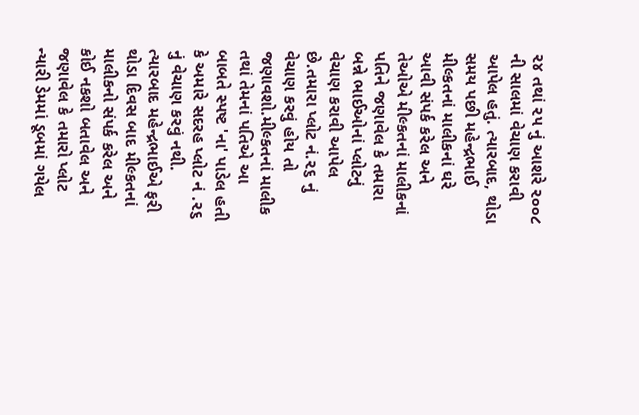૨૪ તથાં ૨૫ નું આશરે ૨૦૦૮ ની સાલમાં વેચાણ કરાવી આપેલ હતું. ત્યારબાદ, થોડા સમય પછી મહેન્દ્રભાઈ મીલ્કતનાં માલીકનાં ઘરે આવી સંપર્ક કરેલ અને તેઓએ મીલ્કતનાં માલીકનાં પતિને જણાવેલ કે તમારા બન્ને ભાઈઓનાં પ્લોટનું વેચાણ કરાવી આપેલ છે.તમારા પ્લોટ નં.૨૬ નું વેચાણ કરવું હોય તો જણાવશો.મીલ્કતનાં માલીક તથાં તેમનાં પતિએ આ બાબતે સ્પષ્ટ 'ના' પાડેલ હતી કે અમારે સદરહ પ્લોટ નં .૨૬ નું વેચાણ કરવું નથી.
ત્યારબાદ મહેન્દ્રભાઈએ ફરી થોડા દિવસ બાદ મીલ્કતનાં માલીકનો સંપર્ક કરેલ અને કોઈ નકશો બતાવેલ અને જણાવેલ કે તમારો પ્લોટ ન્યારી ડેમમાં ડૂબમાં ગયેલ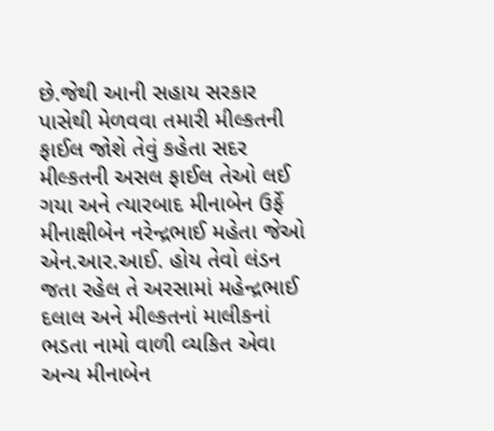છે.જેથી આની સહાય સરકાર પાસેથી મેળવવા તમારી મીલ્કતની ફાઈલ જોશે તેવું કહેતા સદર મીલ્કતની અસલ ફાઈલ તેઓ લઈ ગયા અને ત્યારબાદ મીનાબેન ઉર્ફે મીનાક્ષીબેન નરેન્દ્રભાઈ મહેતા જેઓ એન.આર.આઈ. હોય તેવો લંડન જતા રહેલ તે અરસામાં મહેન્દ્રભાઈ દલાલ અને મીલ્કતનાં માલીકનાં ભડતા નામો વાળી વ્યકિત એવા અન્ય મીનાબેન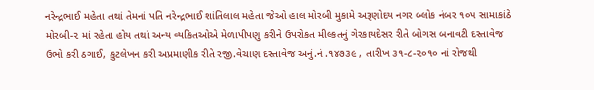નરેન્દ્રભાઈ મહેતા તથાં તેમનાં પતિ નરેન્દ્રભાઈ શાંતિલાલ મહેતા જેઓ હાલ મોરબી મુકામે અરૂણોદય નગર બ્લોક નંબર ૧૦૫ સામાકાંઠે મોરબી-૨ માં રહેતા હોય તથાં અન્ય વ્યકિતઓએ મેળાપીપણુ કરીને ઉપરોકત મીલ્કતનું ગેરકાયદેસર રીતે બોગસ બનાવટી દસ્તાવેજ ઉભો કરી ઠગાઈ, કુટલેખન કરી અપ્રમાણીક રીતે રજી.વેચાણ દસ્તાવેજ અનું.નં .૧૪૭૩૯ , તારીખ ૩૧-૮-૨૦૧૦ નાં રોજથી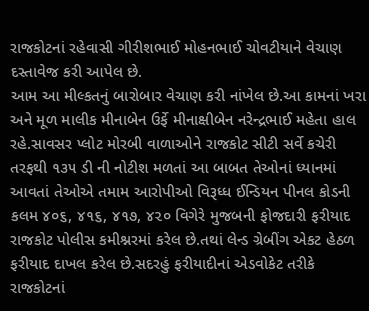રાજકોટનાં રહેવાસી ગીરીશભાઈ મોહનભાઈ ચોવટીયાને વેચાણ દસ્તાવેજ કરી આપેલ છે.
આમ આ મીલ્કતનું બારોબાર વેચાણ કરી નાંખેલ છે.આ કામનાં ખરા અને મૂળ માલીક મીનાબેન ઉર્ફે મીનાક્ષીબેન નરેન્દ્રભાઈ મહેતા હાલ રહે.સાવસર પ્લોટ મોરબી વાળાઓને રાજકોટ સીટી સર્વે કચેરી તરફથી ૧૩૫ ડી ની નોટીશ મળતાં આ બાબત તેઓનાં ધ્યાનમાં આવતાં તેઓએ તમામ આરોપીઓ વિરૂધ્ધ ઈન્ડિયન પીનલ કોડની કલમ ૪૦૬, ૪૧૬, ૪૧૭, ૪૨૦ વિગેરે મુજબની ફોજદારી ફરીયાદ રાજકોટ પોલીસ કમીશ્નરમાં કરેલ છે.તથાં લેન્ડ ગ્રેબીંગ એકટ હેઠળ ફરીયાદ દાખલ કરેલ છે.સદરહું ફરીયાદીનાં એડવોકેટ તરીકે રાજકોટનાં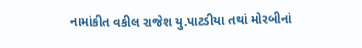નામાંકીત વકીલ રાજેશ યુ.પાટડીયા તથાં મોરબીનાં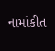નામાંકીત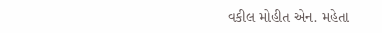વકીલ મોહીત એન. મહેતા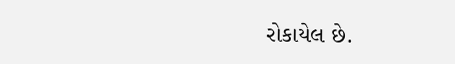રોકાયેલ છે.